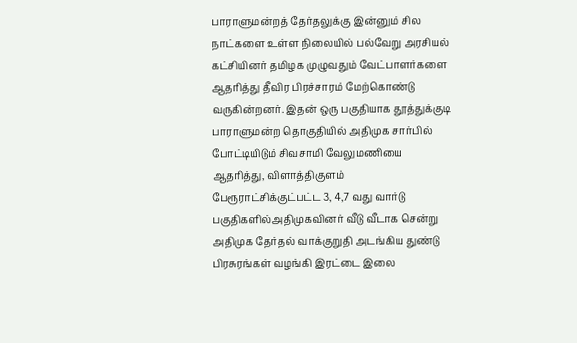பாராளுமன்றத் தேர்தலுக்கு இன்னும் சில நாட்களை உள்ள நிலையில் பல்வேறு அரசியல் கட்சியினர் தமிழக முழுவதும் வேட்பாளர்களை ஆதரித்து தீவிர பிரச்சாரம் மேற்கொண்டு வருகின்றனர். இதன் ஒரு பகுதியாக தூத்துக்குடி பாராளுமன்ற தொகுதியில் அதிமுக சார்பில் போட்டியிடும் சிவசாமி வேலுமணியை ஆதரித்து, விளாத்திகுளம் பேரூராட்சிக்குட்பட்ட 3, 4,7 வது வார்டு பகுதிகளில்அதிமுகவினர் வீடு வீடாக சென்று அதிமுக தேர்தல் வாக்குறுதி அடங்கிய துண்டு பிரசுரங்கள் வழங்கி இரட்டை இலை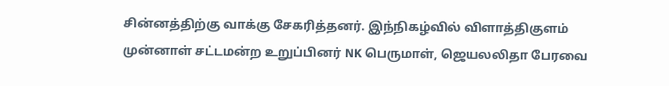சின்னத்திற்கு வாக்கு சேகரித்தனர். இந்நிகழ்வில் விளாத்திகுளம் முன்னாள் சட்டமன்ற உறுப்பினர் NK பெருமாள், ஜெயலலிதா பேரவை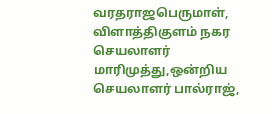வரதராஜபெருமாள், விளாத்திகுளம் நகர செயலாளர் மாரிமுத்து,ஒன்றிய செயலாளர் பால்ராஜ்,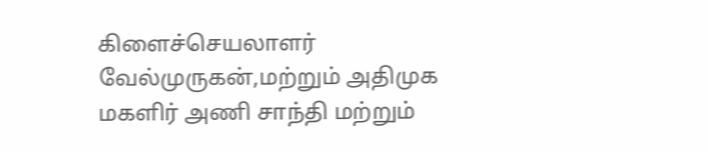கிளைச்செயலாளர் வேல்முருகன்,மற்றும் அதிமுக மகளிர் அணி சாந்தி மற்றும்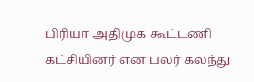பிரியா அதிமுக கூட்டணி கட்சியினர் என பலர் கலந்து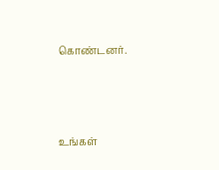கொண்டனர்.



உங்கள்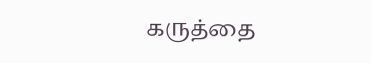கருத்தை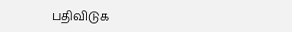பதிவிடுக